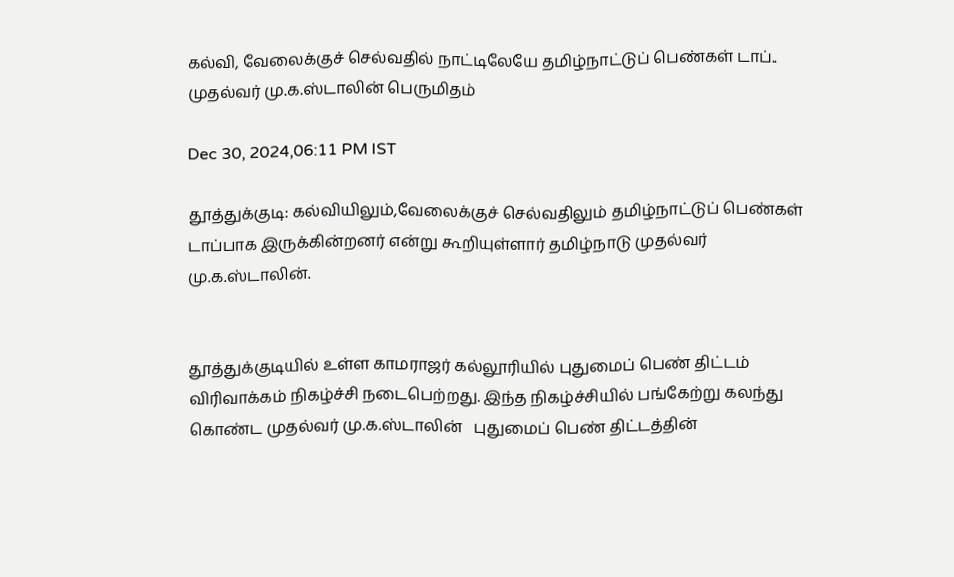கல்வி, வேலைக்குச் செல்வதில் நாட்டிலேயே தமிழ்நாட்டுப் பெண்கள் டாப்.. முதல்வர் மு.க.ஸ்டாலின் பெருமிதம்

Dec 30, 2024,06:11 PM IST

தூத்துக்குடி: கல்வியிலும்,வேலைக்குச் செல்வதிலும் தமிழ்நாட்டுப் பெண்கள் டாப்பாக இருக்கின்றனர் என்று கூறியுள்ளார் தமிழ்நாடு முதல்வர் மு.க.ஸ்டாலின்.


தூத்துக்குடியில் உள்ள காமராஜர் கல்லூரியில் புதுமைப் பெண் திட்டம் விரிவாக்கம் நிகழ்ச்சி நடைபெற்றது. இந்த நிகழ்ச்சியில் பங்கேற்று கலந்து கொண்ட முதல்வர் மு.க.ஸ்டாலின்   புதுமைப் பெண் திட்டத்தின்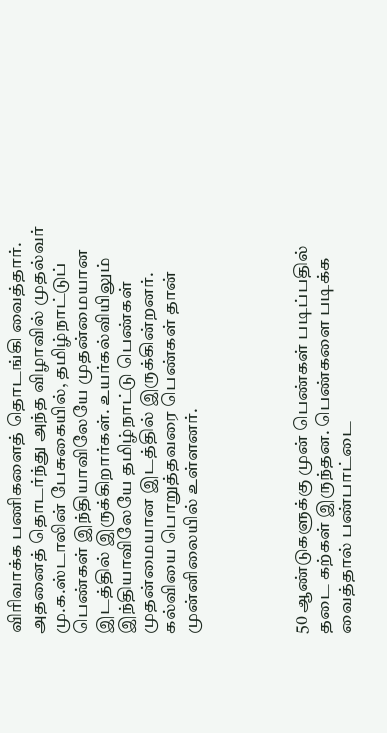விரிவாக்க பணிகளைத் தொடங்கி வைத்தார். அதனைத் தொடர்ந்து அந்த விழாவில் முதல்வர் மு.க.ஸ்டாலின் பேசுகையில், தமிழ்நாட்டுப் பெண்கள் இந்தியாவிலேயே முதன்மையான இடத்தில் இருக்கிறார்கள். உயர்கல்வியிலும் இந்தியாவிலேயே தமிழ்நாட்டு பெண்கள் முதன்மையான இடத்தில் இருக்கின்றனர். கல்வியை பொறுத்தவரை பெண்கள் தான் முன்னிலையில் உள்ளனர்.




50 ஆண்டுகளுக்கு முன் பெண்கள் படிப்பதில் தடை கற்கள் இருந்தன. பெண்களை படிக்க வைத்தால் பண்பாட்டை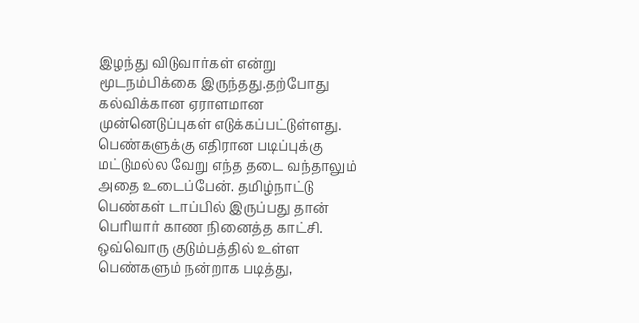இழந்து விடுவார்கள் என்று மூடநம்பிக்கை இருந்தது.தற்போது கல்விக்கான ஏராளமான முன்னெடுப்புகள் எடுக்கப்பட்டுள்ளது. பெண்களுக்கு எதிரான படிப்புக்கு மட்டுமல்ல வேறு எந்த தடை வந்தாலும் அதை உடைப்பேன். தமிழ்நாட்டு பெண்கள் டாப்பில் இருப்பது தான் பெரியார் காண நினைத்த காட்சி. ஒவ்வொரு குடும்பத்தில் உள்ள பெண்களும் நன்றாக படித்து,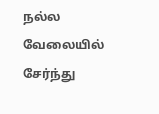நல்ல வேலையில் சேர்ந்து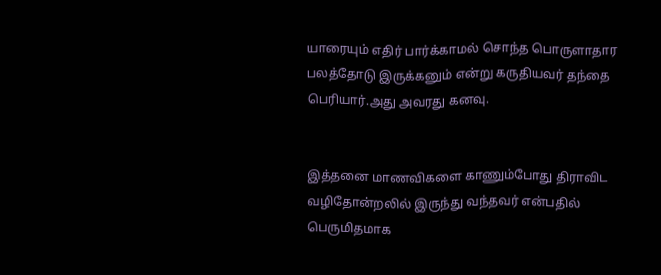யாரையும் எதிர் பார்க்காமல் சொந்த பொருளாதார பலத்தோடு இருக்கனும் என்று கருதியவர் தந்தை பெரியார்.அது அவரது கனவு.


இத்தனை மாணவிகளை காணும்போது திராவிட வழிதோன்றலில் இருந்து வந்தவர் என்பதில் பெருமிதமாக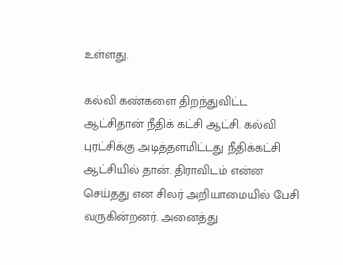உள்ளது.

கல்வி கண்களை திறந்துவிட்ட ஆட்சிதான் நீதிக் கட்சி ஆட்சி. கல்வி புரட்சிக்கு அடித்தளமிட்டது நீதிக்கட்சி ஆட்சியில் தான். திராவிடம் என்ன செய்தது என சிலர் அறியாமையில் பேசி வருகின்றனர். அனைத்து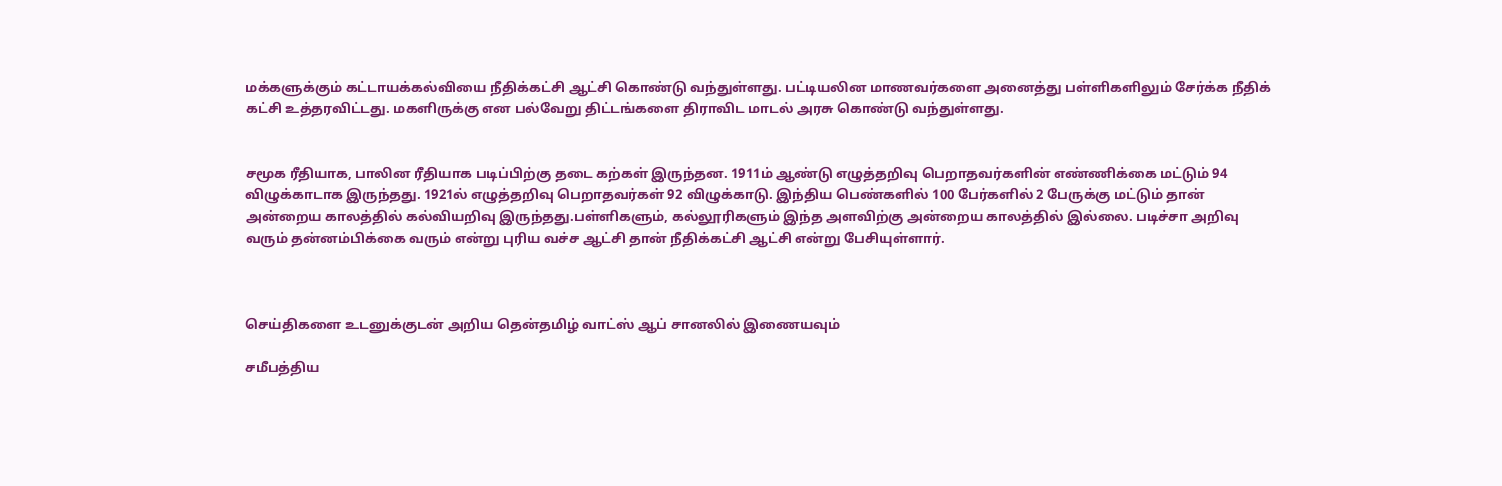மக்களுக்கும் கட்டாயக்கல்வியை நீதிக்கட்சி ஆட்சி கொண்டு வந்துள்ளது. பட்டியலின மாணவர்களை அனைத்து பள்ளிகளிலும் சேர்க்க நீதிக் கட்சி உத்தரவிட்டது. மகளிருக்கு என பல்வேறு திட்டங்களை திராவிட மாடல் அரசு கொண்டு வந்துள்ளது.


சமூக ரீதியாக, பாலின ரீதியாக படிப்பிற்கு தடை கற்கள் இருந்தன. 1911ம் ஆண்டு எழுத்தறிவு பெறாதவர்களின் எண்ணிக்கை மட்டும் 94 விழுக்காடாக இருந்தது. 1921ல் எழுத்தறிவு பெறாதவர்கள் 92 விழுக்காடு. இந்திய பெண்களில் 100 பேர்களில் 2 பேருக்கு மட்டும் தான் அன்றைய காலத்தில் கல்வியறிவு இருந்தது.பள்ளிகளும், கல்லூரிகளும் இந்த அளவிற்கு அன்றைய காலத்தில் இல்லை. படிச்சா அறிவு வரும் தன்னம்பிக்கை வரும் என்று புரிய வச்ச ஆட்சி தான் நீதிக்கட்சி ஆட்சி என்று பேசியுள்ளார்.



செய்திகளை உடனுக்குடன் அறிய தென்தமிழ் வாட்ஸ் ஆப் சானலில் இணையவும்

சமீபத்திய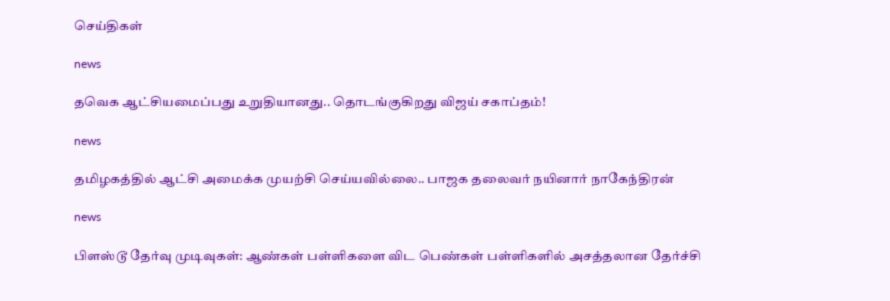செய்திகள்

news

தவெக ஆட்சியமைப்பது உறுதியானது.. தொடங்குகிறது விஜய் சகாப்தம்!

news

தமிழகத்தில் ஆட்சி அமைக்க முயற்சி செய்யவில்லை.. பாஜக தலைவர் நயினார் நாகேந்திரன்

news

பிளஸ்டூ தேர்வு முடிவுகள்: ஆண்கள் பள்ளிகளை விட பெண்கள் பள்ளிகளில் அசத்தலான தேர்ச்சி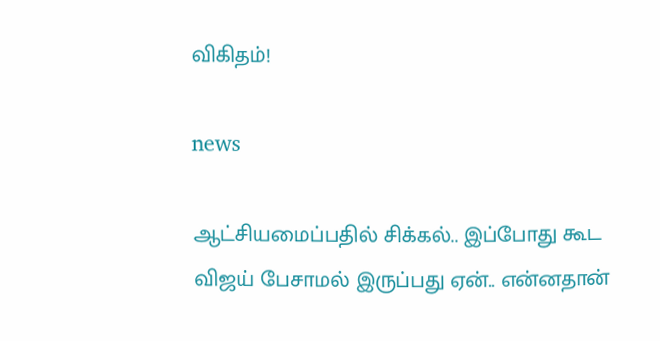விகிதம்!

news

ஆட்சியமைப்பதில் சிக்கல்.. இப்போது கூட விஜய் பேசாமல் இருப்பது ஏன்.. என்னதான்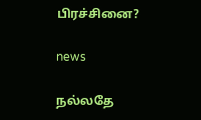பிரச்சினை?

news

நல்லதே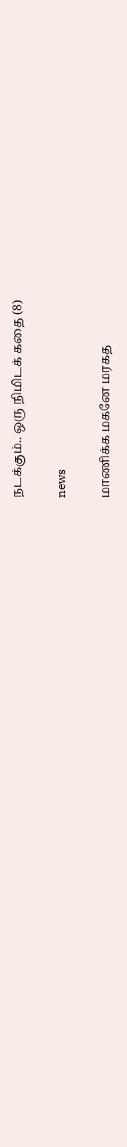நடக்கும்.. ஒரு நிமிடக் கதை (8)

news

மாணிக்க மகனே மரகத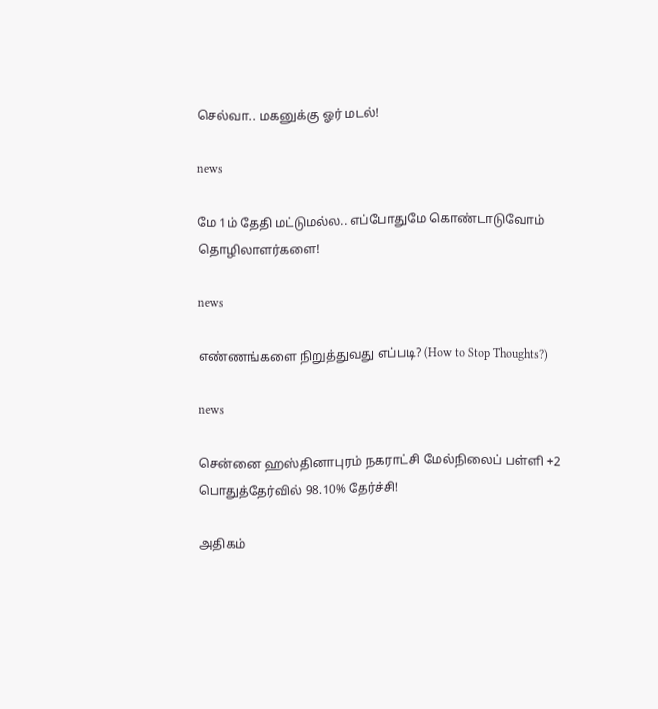செல்வா.. மகனுக்கு ஓர் மடல்!

news

மே 1ம் தேதி மட்டுமல்ல.. எப்போதுமே கொண்டாடுவோம் தொழிலாளர்களை!

news

எண்ணங்களை நிறுத்துவது எப்படி? (How to Stop Thoughts?)

news

சென்னை ஹஸ்தினாபுரம் நகராட்சி மேல்நிலைப் பள்ளி +2 பொதுத்தேர்வில் 98.10% தேர்ச்சி!

அதிகம்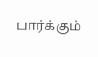பார்க்கும்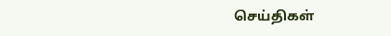செய்திகள்